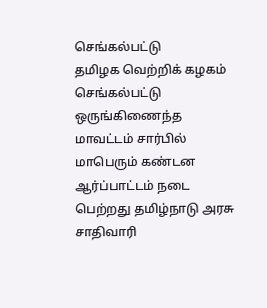செங்கல்பட்டு
தமிழக வெற்றிக் கழகம் செங்கல்பட்டு ஒருங்கிணைந்த மாவட்டம் சார்பில் மாபெரும் கண்டன ஆர்ப்பாட்டம் நடை பெற்றது தமிழ்நாடு அரசு சாதிவாரி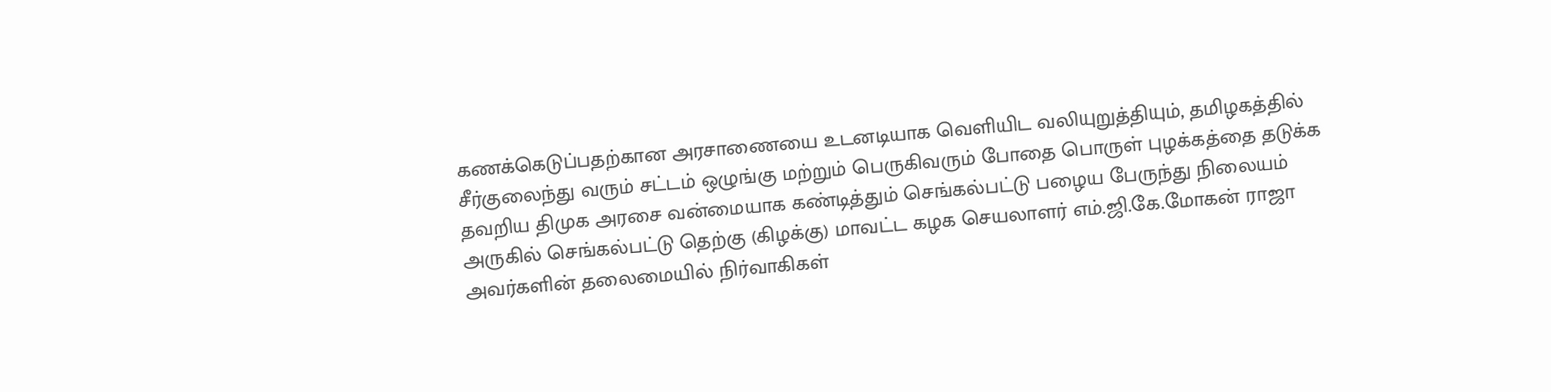கணக்கெடுப்பதற்கான அரசாணையை உடனடியாக வெளியிட வலியுறுத்தியும், தமிழகத்தில் சீர்குலைந்து வரும் சட்டம் ஒழுங்கு மற்றும் பெருகிவரும் போதை பொருள் புழக்கத்தை தடுக்க தவறிய திமுக அரசை வன்மையாக கண்டித்தும் செங்கல்பட்டு பழைய பேருந்து நிலையம் அருகில் செங்கல்பட்டு தெற்கு (கிழக்கு) மாவட்ட கழக செயலாளர் எம்.ஜி.கே.மோகன் ராஜா அவர்களின் தலைமையில் நிர்வாகிகள்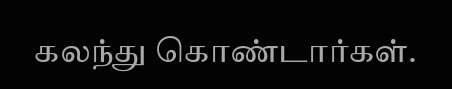கலந்து கொண்டார்கள்.